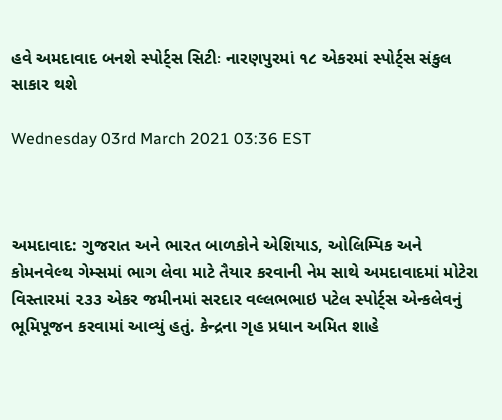હવે અમદાવાદ બનશે સ્પોર્ટ્સ સિટીઃ નારણપુરમાં ૧૮ એકરમાં સ્પોર્ટ્સ સંકુલ સાકાર થશે

Wednesday 03rd March 2021 03:36 EST



અમદાવાદ: ગુજરાત અને ભારત બાળકોને એશિયાડ, ઓલિમ્પિક અને કોમનવેલ્થ ગેમ્સમાં ભાગ લેવા માટે તૈયાર કરવાની નેમ સાથે અમદાવાદમાં મોટેરા વિસ્તારમાં ૨૩૩ એકર જમીનમાં સરદાર વલ્લભભાઇ પટેલ સ્પોર્ટ્સ એન્કલેવનું ભૂમિપૂજન કરવામાં આવ્યું હતું. કેન્દ્રના ગૃહ પ્રધાન અમિત શાહે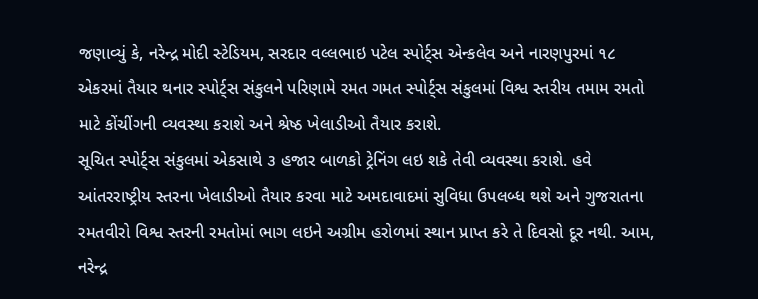જણાવ્યું કે, નરેન્દ્ર મોદી સ્ટેડિયમ, સરદાર વલ્લભાઇ પટેલ સ્પોર્ટ્સ એન્કલેવ અને નારણપુરમાં ૧૮ એકરમાં તૈયાર થનાર સ્પોર્ટ્સ સંકુલને પરિણામે રમત ગમત સ્પોર્ટ્સ સંકુલમાં વિશ્વ સ્તરીય તમામ રમતો માટે કોંચીંગની વ્યવસ્થા કરાશે અને શ્રેષ્ઠ ખેલાડીઓ તૈયાર કરાશે.
સૂચિત સ્પોર્ટ્સ સંકુલમાં એકસાથે ૩ હજાર બાળકો ટ્રેનિંગ લઇ શકે તેવી વ્યવસ્થા કરાશે. હવે આંતરરાષ્ટ્રીય સ્તરના ખેલાડીઓ તૈયાર કરવા માટે અમદાવાદમાં સુવિધા ઉપલબ્ધ થશે અને ગુજરાતના રમતવીરો વિશ્વ સ્તરની રમતોમાં ભાગ લઇને અગ્રીમ હરોળમાં સ્થાન પ્રાપ્ત કરે તે દિવસો દૂર નથી. આમ, નરેન્દ્ર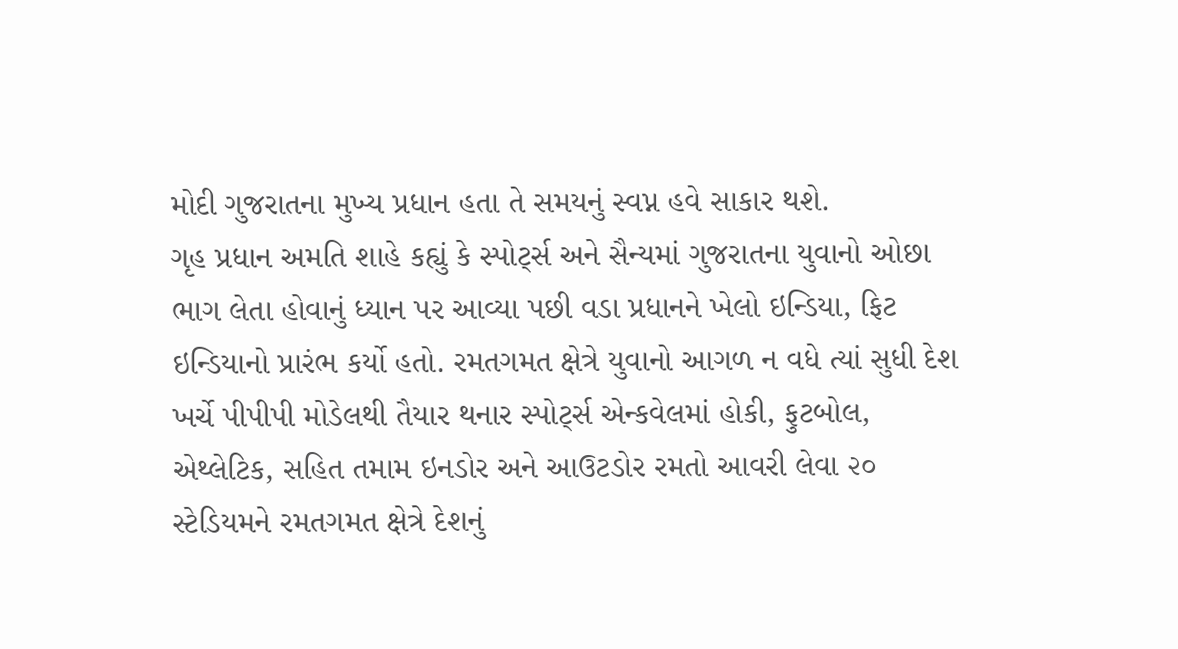મોદી ગુજરાતના મુખ્ય પ્રધાન હતા તે સમયનું સ્વપ્ન હવે સાકાર થશે.
ગૃહ પ્રધાન અમતિ શાહે કહ્યું કે સ્પોર્ટ્સ અને સૈન્યમાં ગુજરાતના યુવાનો ઓછા ભાગ લેતા હોવાનું ધ્યાન પર આવ્યા પછી વડા પ્રધાનને ખેલો ઇન્ડિયા, ફિટ ઇન્ડિયાનો પ્રારંભ કર્યો હતો. રમતગમત ક્ષેત્રે યુવાનો આગળ ન વધે ત્યાં સુધી દેશ ખર્ચે પીપીપી મોડેલથી તૈયાર થનાર સ્પોર્ટ્સ એન્કવેલમાં હોકી, ફુટબોલ, એથ્લેટિક, સહિત તમામ ઇનડોર અને આઉટડોર રમતો આવરી લેવા ૨૦ સ્ટેડિયમને રમતગમત ક્ષેત્રે દેશનું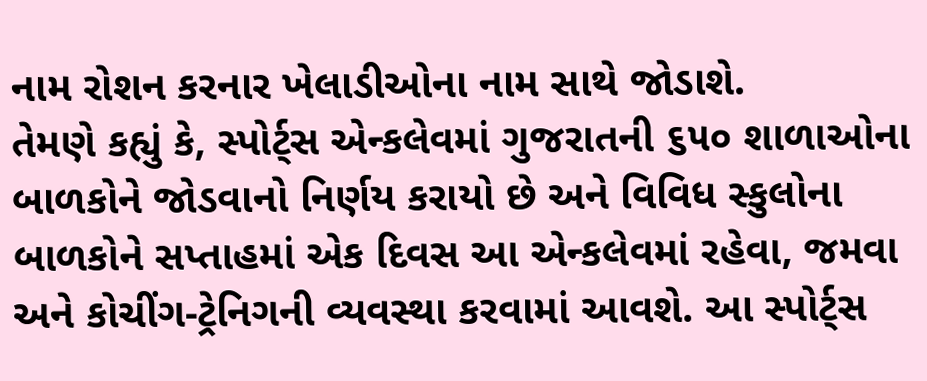નામ રોશન કરનાર ખેલાડીઓના નામ સાથે જોડાશે.
તેમણે કહ્યું કે, સ્પોર્ટ્સ એન્કલેવમાં ગુજરાતની ૬૫૦ શાળાઓના બાળકોને જોડવાનો નિર્ણય કરાયો છે અને વિવિધ સ્કુલોના બાળકોને સપ્તાહમાં એક દિવસ આ એન્કલેવમાં રહેવા, જમવા અને કોચીંગ-ટ્રેનિગની વ્યવસ્થા કરવામાં આવશે. આ સ્પોર્ટ્સ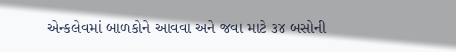એન્કલેવમાં બાળકોને આવવા અને જવા માટે ૩૪ બસોની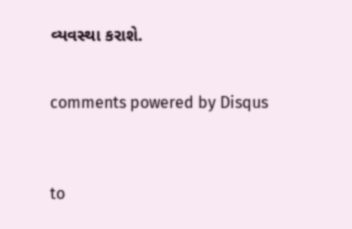વ્યવસ્થા કરાશે.


comments powered by Disqus



to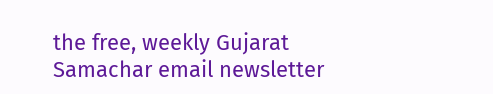the free, weekly Gujarat Samachar email newsletter